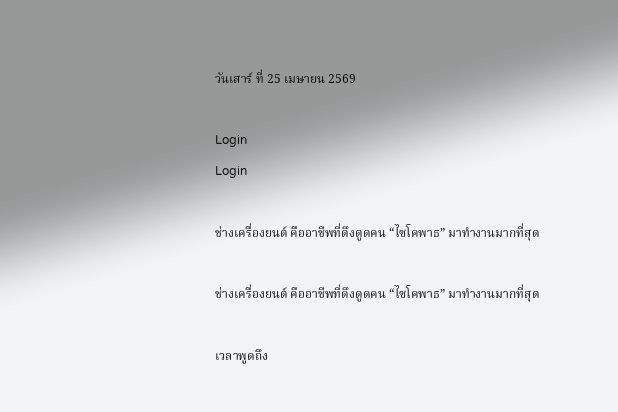วันเสาร์ ที่ 25 เมษายน 2569

Login
Login

ช่างเครื่องยนต์ คืออาชีพที่ดึงดูดคน “ไซโคพาธ” มาทำงานมากที่สุด

ช่างเครื่องยนต์ คืออาชีพที่ดึงดูดคน “ไซโคพาธ” มาทำงานมากที่สุด

เวลาพูดถึง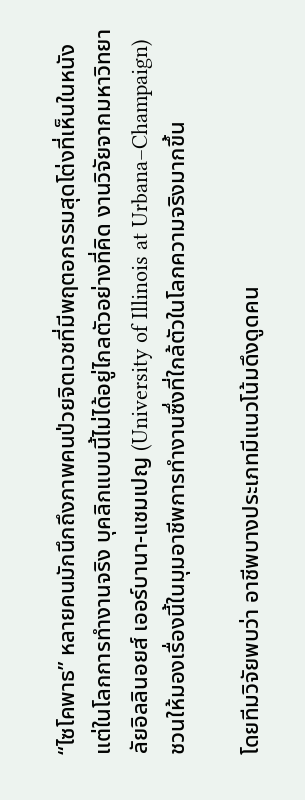“ไซโคพาธ” หลายคนมักนึกถึงภาพคนป่วยจิตเวชที่มีพฤตอกรรมสุดโต่งที่เห็นในหนัง แต่ในโลกการทำงานจริง บุคลิกแบบนี้ไม่ได้อยู่ไกลตัวอย่างที่คิด งานวิจัยจากมหาวิทยาลัยอิลลินอยส์ เออร์บานา-แชมเปญ (University of Illinois at Urbana–Champaign) ชวนให้มองเรื่องนี้ในมุมอาชีพการทำงานซึ่งที่ใกล้ตัวในโลกความจริงมากขึ้น

โดยทีมวิจัยพบว่า อาชีพบางประเภทมีแนวโน้มดึงดูดคน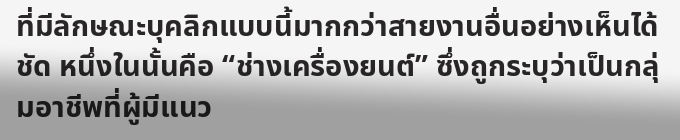ที่มีลักษณะบุคลิกแบบนี้มากกว่าสายงานอื่นอย่างเห็นได้ชัด หนึ่งในนั้นคือ “ช่างเครื่องยนต์” ซึ่งถูกระบุว่าเป็นกลุ่มอาชีพที่ผู้มีแนว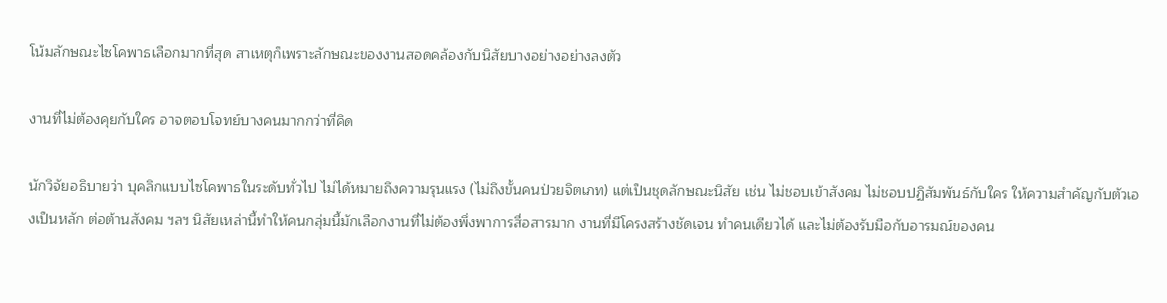โน้มลักษณะไซโคพาธเลือกมากที่สุด สาเหตุก็เพราะลักษณะของงานสอดคล้องกับนิสัยบางอย่างอย่างลงตัว

งานที่ไม่ต้องคุยกับใคร อาจตอบโจทย์บางคนมากกว่าที่คิด

นักวิจัยอธิบายว่า บุคลิกแบบไซโคพาธในระดับทั่วไป ไม่ได้หมายถึงความรุนแรง (ไม่ถึงขั้นคนป่วยจิตเภท) แต่เป็นชุดลักษณะนิสัย เช่น ไม่ชอบเข้าสังคม ไม่ชอบปฏิสัมพันธ์กับใคร ให้ความสำคัญกับตัวเองเป็นหลัก ต่อต้านสังคม ฯลฯ นิสัยเหล่านี้ทำให้คนกลุ่มนี้มักเลือกงานที่ไม่ต้องพึ่งพาการสื่อสารมาก งานที่มีโครงสร้างชัดเจน ทำคนเดียวได้ และไม่ต้องรับมือกับอารมณ์ของคน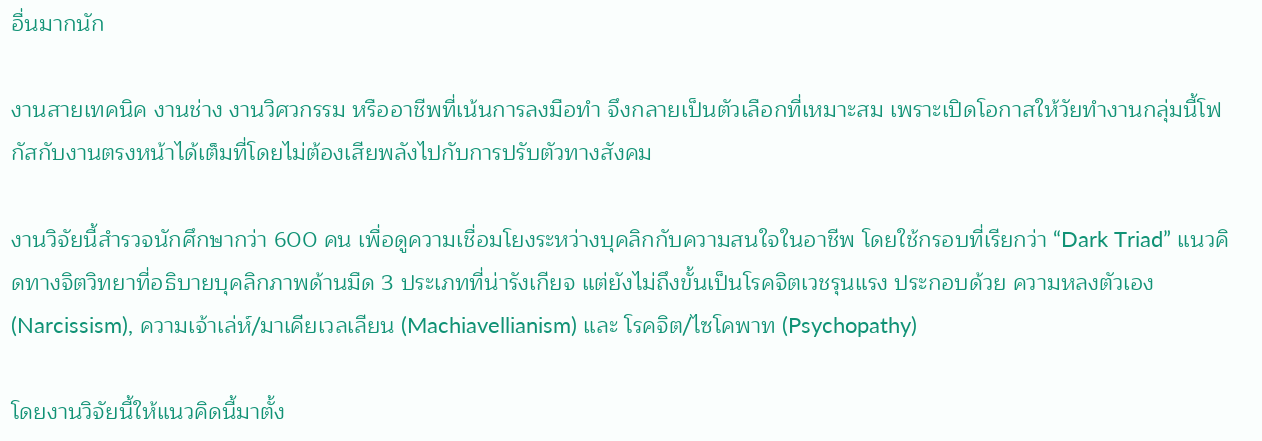อื่นมากนัก

งานสายเทคนิค งานช่าง งานวิศวกรรม หรืออาชีพที่เน้นการลงมือทำ จึงกลายเป็นตัวเลือกที่เหมาะสม เพราะเปิดโอกาสให้วัยทำงานกลุ่มนี้โฟกัสกับงานตรงหน้าได้เต็มที่โดยไม่ต้องเสียพลังไปกับการปรับตัวทางสังคม

งานวิจัยนี้สำรวจนักศึกษากว่า 600 คน เพื่อดูความเชื่อมโยงระหว่างบุคลิกกับความสนใจในอาชีพ โดยใช้กรอบที่เรียกว่า “Dark Triad” แนวคิดทางจิตวิทยาที่อธิบายบุคลิกภาพด้านมืด 3 ประเภทที่น่ารังเกียจ แต่ยังไม่ถึงขั้นเป็นโรคจิตเวชรุนแรง ประกอบด้วย ความหลงตัวเอง (Narcissism), ความเจ้าเล่ห์/มาเคียเวลเลียน (Machiavellianism) และ โรคจิต/ไซโคพาท (Psychopathy)

โดยงานวิจัยนี้ให้แนวคิดนี้มาตั้ง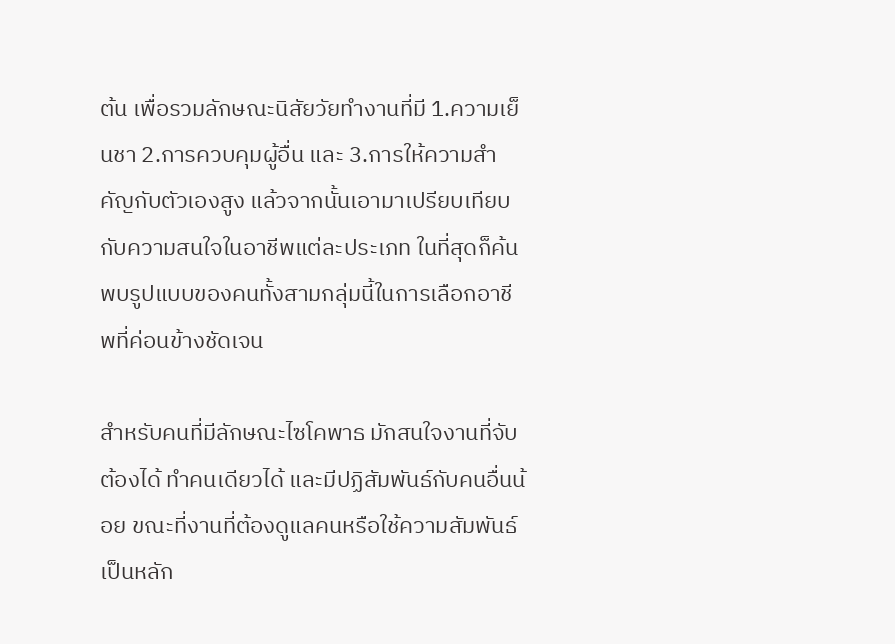ต้น เพื่อรวมลักษณะนิสัยวัยทำงานที่มี 1.ความเย็นชา 2.การควบคุมผู้อื่น และ 3.การให้ความสำคัญกับตัวเองสูง แล้วจากนั้นเอามาเปรียบเทียบกับความสนใจในอาชีพแต่ละประเภท ในที่สุดก็ค้นพบรูปแบบของคนทั้งสามกลุ่มนี้ในการเลือกอาชีพที่ค่อนข้างชัดเจน

สำหรับคนที่มีลักษณะไซโคพาธ มักสนใจงานที่จับต้องได้ ทำคนเดียวได้ และมีปฏิสัมพันธ์กับคนอื่นน้อย ขณะที่งานที่ต้องดูแลคนหรือใช้ความสัมพันธ์เป็นหลัก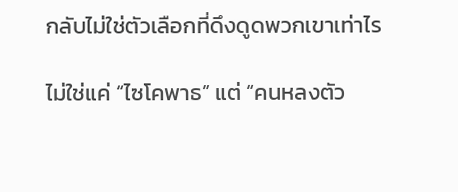กลับไม่ใช่ตัวเลือกที่ดึงดูดพวกเขาเท่าไร

ไม่ใช่แค่ “ไซโคพาธ” แต่ “คนหลงตัว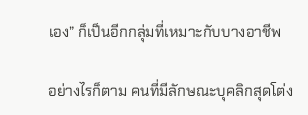เอง” ก็เป็นอีกกลุ่มที่เหมาะกับบางอาชีพ

อย่างไรก็ตาม คนที่มีลักษณะบุคลิกสุดโต่ง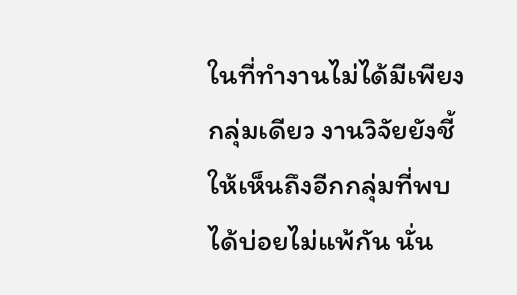ในที่ทำงานไม่ได้มีเพียงกลุ่มเดียว งานวิจัยยังชี้ให้เห็นถึงอีกกลุ่มที่พบได้บ่อยไม่แพ้กัน นั่น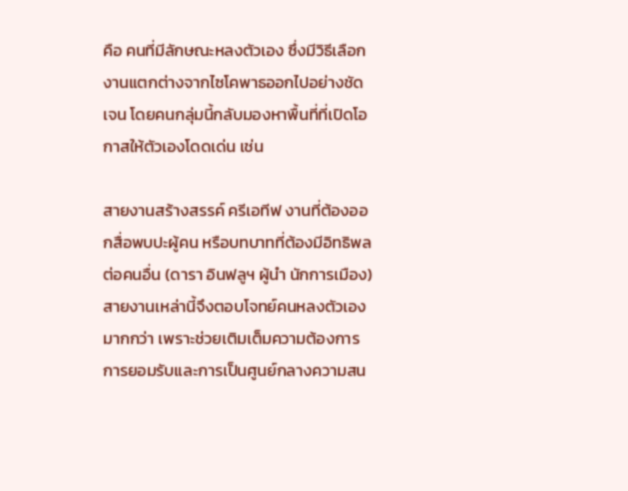คือ คนที่มีลักษณะหลงตัวเอง ซึ่งมีวิธีเลือกงานแตกต่างจากไซโคพาธออกไปอย่างชัดเจน โดยคนกลุ่มนี้กลับมองหาพื้นที่ที่เปิดโอกาสให้ตัวเองโดดเด่น เช่น

สายงานสร้างสรรค์ ครีเอทีฟ งานที่ต้องออกสื่อพบปะผู้คน หรือบทบาทที่ต้องมีอิทธิพลต่อคนอื่น (ดารา อินฟลูฯ ผู้นำ นักการเมือง) สายงานเหล่านี้จึงตอบโจทย์คนหลงตัวเองมากกว่า เพราะช่วยเติมเต็มความต้องการการยอมรับและการเป็นศูนย์กลางความสน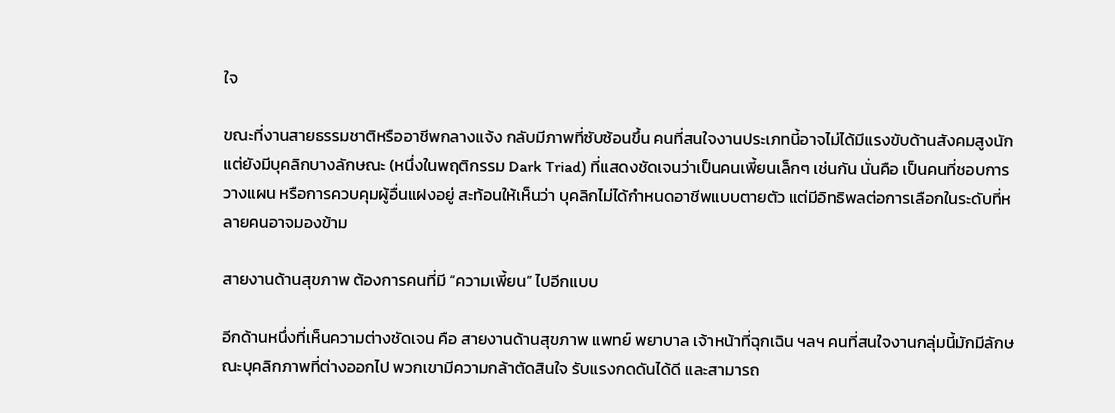ใจ

ขณะที่งานสายธรรมชาติหรืออาชีพกลางแจ้ง กลับมีภาพที่ซับซ้อนขึ้น คนที่สนใจงานประเภทนี้อาจไม่ได้มีแรงขับด้านสังคมสูงนัก แต่ยังมีบุคลิกบางลักษณะ (หนึ่งในพฤติกรรม Dark Triad) ที่แสดงชัดเจนว่าเป็นคนเพี้ยนเล็กๆ เช่นกัน นั่นคือ เป็นคนที่ชอบการวางแผน หรือการควบคุมผู้อื่นแฝงอยู่ สะท้อนให้เห็นว่า บุคลิกไม่ได้กำหนดอาชีพแบบตายตัว แต่มีอิทธิพลต่อการเลือกในระดับที่หลายคนอาจมองข้าม

สายงานด้านสุขภาพ ต้องการคนที่มี “ความเพี้ยน” ไปอีกแบบ

อีกด้านหนึ่งที่เห็นความต่างชัดเจน คือ สายงานด้านสุขภาพ แพทย์ พยาบาล เจ้าหน้าที่ฉุกเฉิน ฯลฯ คนที่สนใจงานกลุ่มนี้มักมีลักษณะบุคลิกภาพที่ต่างออกไป พวกเขามีความกล้าตัดสินใจ รับแรงกดดันได้ดี และสามารถ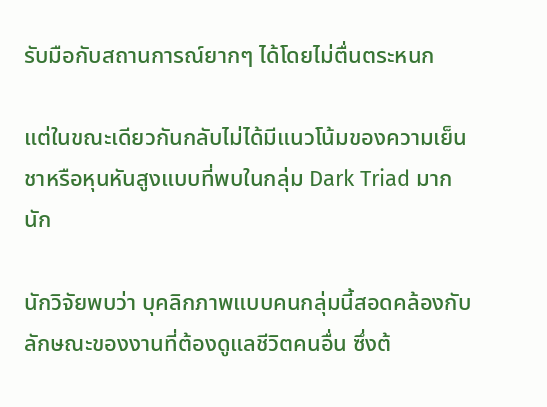รับมือกับสถานการณ์ยากๆ ได้โดยไม่ตื่นตระหนก

แต่ในขณะเดียวกันกลับไม่ได้มีแนวโน้มของความเย็นชาหรือหุนหันสูงแบบที่พบในกลุ่ม Dark Triad มากนัก

นักวิจัยพบว่า บุคลิกภาพแบบคนกลุ่มนี้สอดคล้องกับลักษณะของงานที่ต้องดูแลชีวิตคนอื่น ซึ่งต้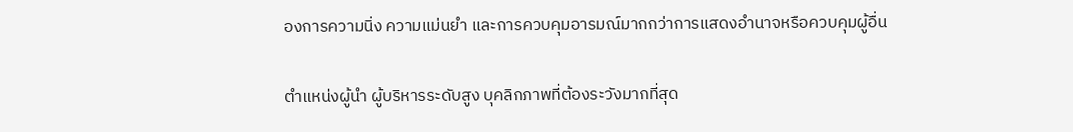องการความนิ่ง ความแม่นยำ และการควบคุมอารมณ์มากกว่าการแสดงอำนาจหรือควบคุมผู้อื่น

ตำแหน่งผู้นำ ผู้บริหารระดับสูง บุคลิกภาพที่ต้องระวังมากที่สุด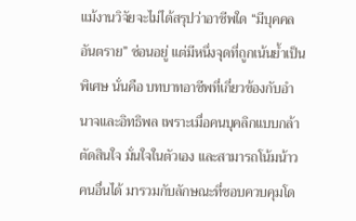แม้งานวิจัยจะไม่ได้สรุปว่าอาชีพใด “มีบุคคลอันตราย” ซ่อนอยู่ แต่มีหนึ่งจุดที่ถูกเน้นย้ำเป็นพิเศษ นั่นคือ บทบาทอาชีพที่เกี่ยวข้องกับอำนาจและอิทธิพล เพราะเมื่อคนบุคลิกแบบกล้าตัดสินใจ มั่นใจในตัวเอง และสามารถโน้มน้าวคนอื่นได้ มารวมกับลักษณะที่ชอบควบคุมโด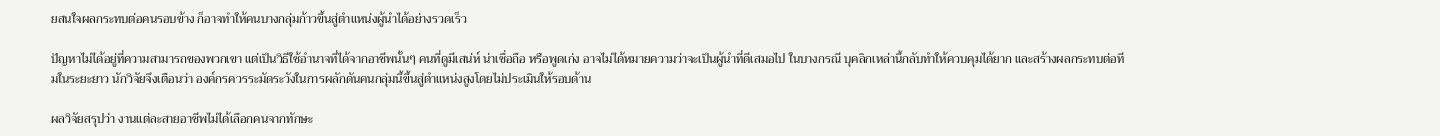ยสนใจผลกระทบต่อคนรอบข้าง ก็อาจทำให้คนบางกลุ่มก้าวขึ้นสู่ตำแหน่งผู้นำได้อย่างรวดเร็ว

ปัญหาไม่ได้อยู่ที่ความสามารถของพวกเขา แต่เป็นวิธีใช้อำนาจที่ได้จากอาชีพนั้นๆ คนที่ดูมีเสน่ห์ น่าเชื่อถือ หรือพูดเก่ง อาจไม่ได้หมายความว่าจะเป็นผู้นำที่ดีเสมอไป ในบางกรณี บุคลิกเหล่านี้กลับทำให้ควบคุมได้ยาก และสร้างผลกระทบต่อทีมในระยะยาว นักวิจัยจึงเตือนว่า องค์กรควรระมัดระวังในการผลักดันคนกลุ่มนี้ขึ้นสู่ตำแหน่งสูงโดยไม่ประเมินให้รอบด้าน

ผลวิจัยสรุปว่า งานแต่ละสายอาชีพไม่ได้เลือกคนจากทักษะ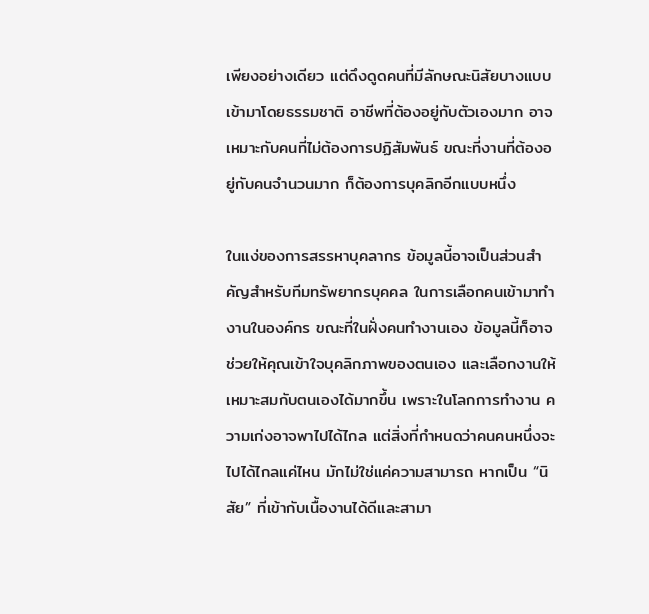เพียงอย่างเดียว แต่ดึงดูดคนที่มีลักษณะนิสัยบางแบบเข้ามาโดยธรรมชาติ อาชีพที่ต้องอยู่กับตัวเองมาก อาจเหมาะกับคนที่ไม่ต้องการปฏิสัมพันธ์ ขณะที่งานที่ต้องอยู่กับคนจำนวนมาก ก็ต้องการบุคลิกอีกแบบหนึ่ง

ในแง่ของการสรรหาบุคลากร ข้อมูลนี้อาจเป็นส่วนสำคัญสำหรับทีมทรัพยากรบุคคล ในการเลือกคนเข้ามาทำงานในองค์กร ขณะที่ในฝั่งคนทำงานเอง ข้อมูลนี้ก็อาจช่วยให้คุณเข้าใจบุคลิกภาพของตนเอง และเลือกงานให้เหมาะสมกับตนเองได้มากขึ้น เพราะในโลกการทำงาน ความเก่งอาจพาไปได้ไกล แต่สิ่งที่กำหนดว่าคนคนหนึ่งจะไปได้ไกลแค่ไหน มักไม่ใช่แค่ความสามารถ หากเป็น “นิสัย” ที่เข้ากับเนื้องานได้ดีและสามา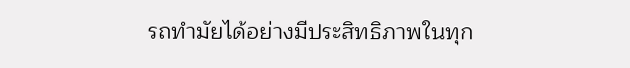รถทำมัยได้อย่างมีประสิทธิภาพในทุก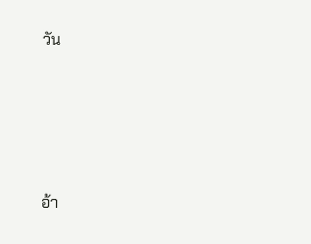วัน





อ้า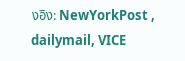งอิง: NewYorkPost , dailymail, VICE